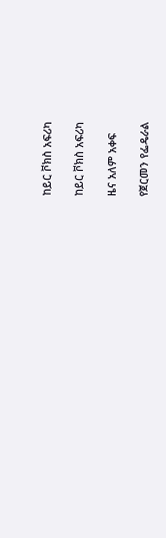ከይር ቮክስ አፍሪካ

ከይር ቮክስ አፍሪካ

ዜና አለም አቀፍ

የጀርመን የፌዴራል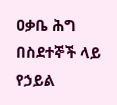ዐቃቤ ሕግ በስደተኞች ላይ የኃይል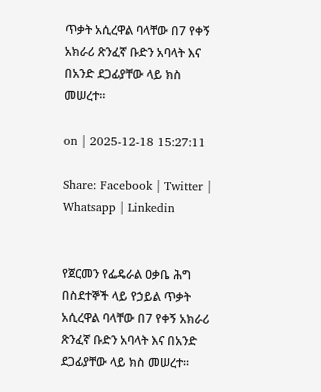ጥቃት አሲረዋል ባላቸው በ7 የቀኝ አክራሪ ጽንፈኛ ቡድን አባላት እና በአንድ ደጋፊያቸው ላይ ክስ መሠረተ።

on | 2025-12-18 15:27:11

Share: Facebook | Twitter | Whatsapp | Linkedin


የጀርመን የፌዴራል ዐቃቤ ሕግ በስደተኞች ላይ የኃይል ጥቃት አሲረዋል ባላቸው በ7 የቀኝ አክራሪ ጽንፈኛ ቡድን አባላት እና በአንድ ደጋፊያቸው ላይ ክስ መሠረተ።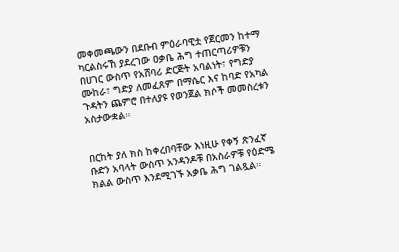መቀመጫውን በደቡብ ምዕራባዊቷ የጀርመን ከተማ ካርልስሩኸ ያደረገው ዐቃቤ ሕግ ተጠርጣሪዎቹን በሀገር ውስጥ የአሸባሪ ድርጅት አባልነት፣ የግድያ ሙከራ፣ ግድያ ለመፈጸም በማሴር እና ከባድ የአካል ጉዳትን ጨምሮ በተለያዩ የወንጀል ክሶች መመስረቱን አስታውቋል።


በርከት ያለ ክስ ከቀረበባቸው እነዚሁ የቀኝ ጽንፈኛ ቡድን አባላት ውስጥ አንዳንዶቹ በአስራዎቹ የዕድሜ ክልል ውስጥ እንደሚገኙ አቃቤ ሕግ ገልጿል።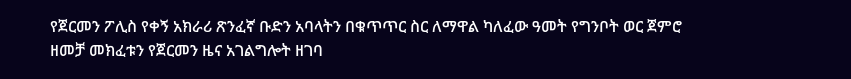የጀርመን ፖሊስ የቀኝ አክራሪ ጽንፈኛ ቡድን አባላትን በቁጥጥር ስር ለማዋል ካለፈው ዓመት የግንቦት ወር ጀምሮ ዘመቻ መክፈቱን የጀርመን ዜና አገልግሎት ዘገባ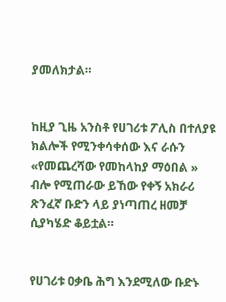ያመለክታል።


ከዚያ ጊዜ አንስቶ የሀገሪቱ ፖሊስ በተለያዩ ክልሎች የሚንቀሳቀሰው እና ራሱን «የመጨረሻው የመከላከያ ማዕበል » ብሎ የሚጠራው ይኸው የቀኝ አክራሪ ጽንፈኛ ቡድን ላይ ያነጣጠረ ዘመቻ ሲያካሄድ ቆይቷል።


የሀገሪቱ ዐቃቤ ሕግ እንደሚለው ቡድኑ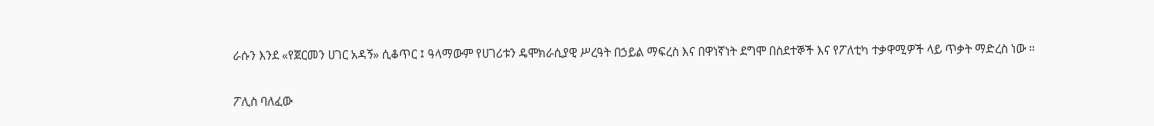ራሱን እንደ «የጀርመን ሀገር አዳኝ» ሲቆጥር ፤ ዓላማውም የሀገሪቱን ዴሞክራሲያዊ ሥረዓት በኃይል ማፍረስ እና በዋነኛነት ደግሞ በስደተኞች እና የፖለቲካ ተቃዋሚዎች ላይ ጥቃት ማድረስ ነው ።


ፖሊስ ባለፈው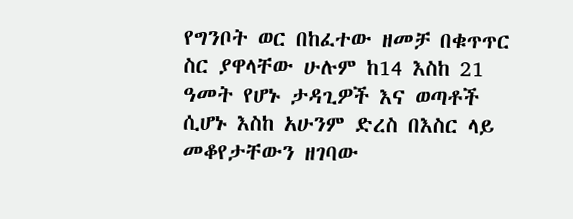የግንቦት ወር በከፈተው ዘመቻ በቁጥጥር ስር ያዋላቸው ሁሉም ከ14 እስከ 21 ዓመት የሆኑ ታዳጊዎች እና ወጣቶች ሲሆኑ እስከ አሁንም ድረስ በእስር ላይ መቆየታቸውን ዘገባው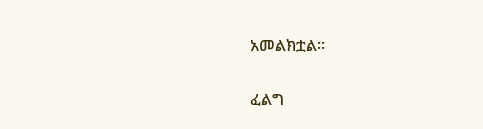አመልክቷል።

ፈልግ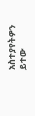አስተያየትዎን ይተው